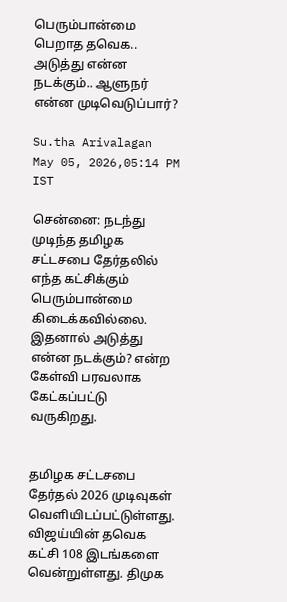பெரும்பான்மை பெறாத தவெக.. அடுத்து என்ன நடக்கும்.. ஆளுநர் என்ன முடிவெடுப்பார்?

Su.tha Arivalagan
May 05, 2026,05:14 PM IST

சென்னை: நடந்து முடிந்த தமிழக சட்டசபை தேர்தலில் எந்த கட்சிக்கும் பெரும்பான்மை கிடைக்கவில்லை. இதனால் அடுத்து என்ன நடக்கும்? என்ற கேள்வி பரவலாக கேட்கப்பட்டு வருகிறது.


தமிழக சட்டசபை தேர்தல் 2026 முடிவுகள் வெளியிடப்பட்டுள்ளது.  விஜய்யின் தவெக கட்சி 108 இடங்களை வென்றுள்ளது. திமுக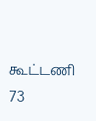கூட்டணி 73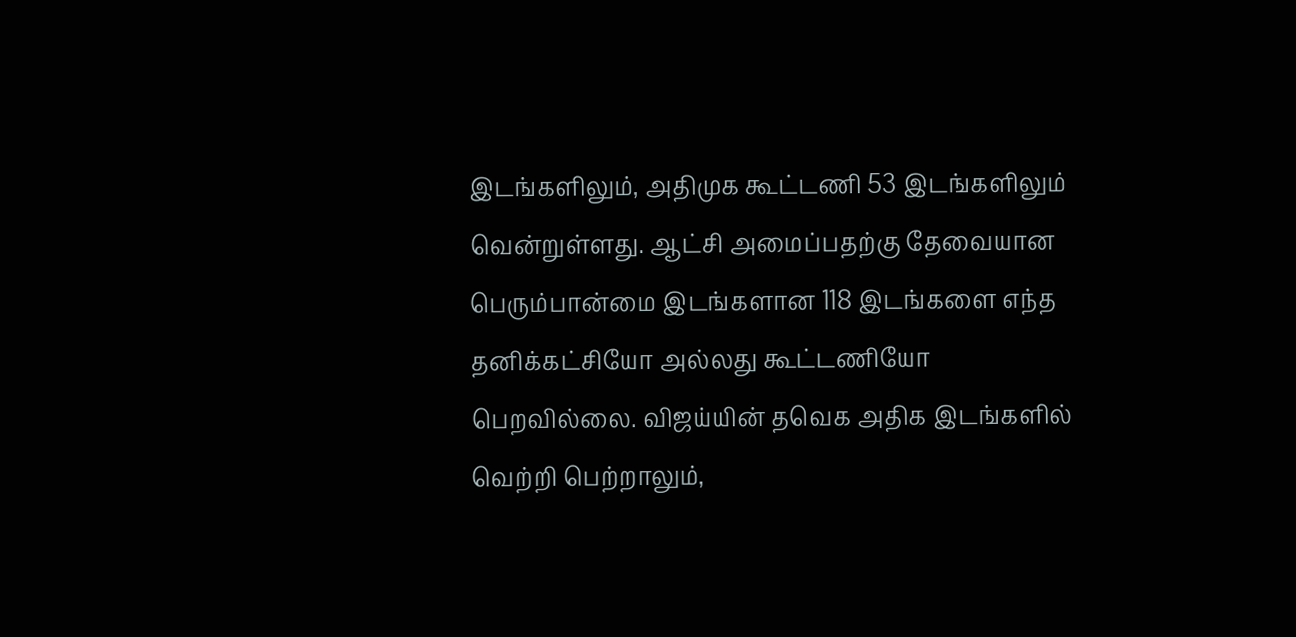இடங்களிலும், அதிமுக கூட்டணி 53 இடங்களிலும் வென்றுள்ளது. ஆட்சி அமைப்பதற்கு தேவையான பெரும்பான்மை இடங்களான 118 இடங்களை எந்த தனிக்கட்சியோ அல்லது கூட்டணியோ பெறவில்லை. விஜய்யின் தவெக அதிக இடங்களில் வெற்றி பெற்றாலும்,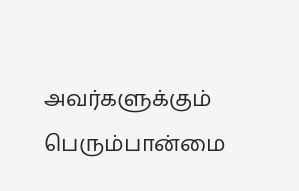அவர்களுக்கும் பெரும்பான்மை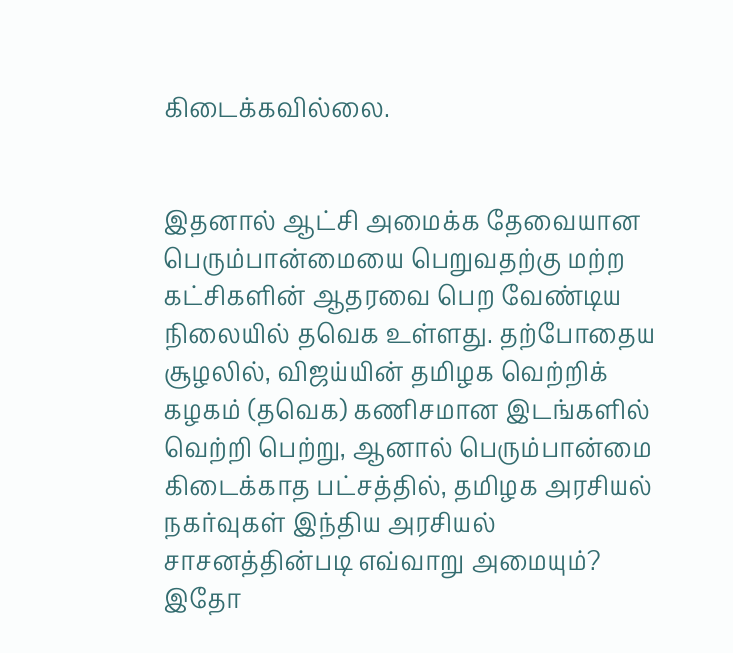கிடைக்கவில்லை.


இதனால் ஆட்சி அமைக்க தேவையான பெரும்பான்மையை பெறுவதற்கு மற்ற கட்சிகளின் ஆதரவை பெற வேண்டிய நிலையில் தவெக உள்ளது. தற்போதைய சூழலில், விஜய்யின் தமிழக வெற்றிக் கழகம் (தவெக) கணிசமான இடங்களில் வெற்றி பெற்று, ஆனால் பெரும்பான்மை கிடைக்காத பட்சத்தில், தமிழக அரசியல் நகர்வுகள் இந்திய அரசியல் சாசனத்தின்படி எவ்வாறு அமையும்? இதோ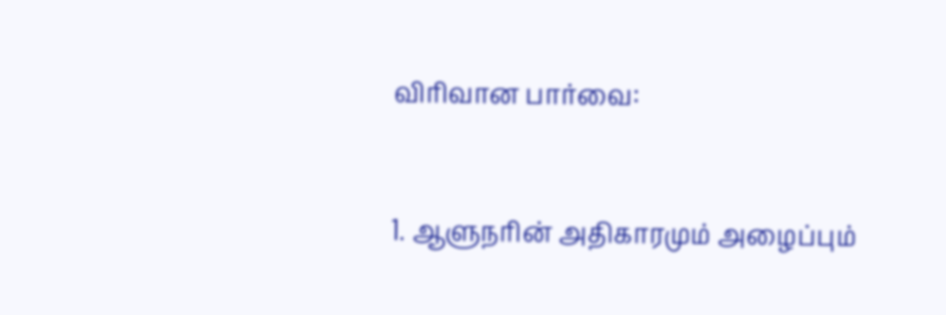விரிவான பார்வை:


1. ஆளுநரின் அதிகாரமும் அழைப்பும்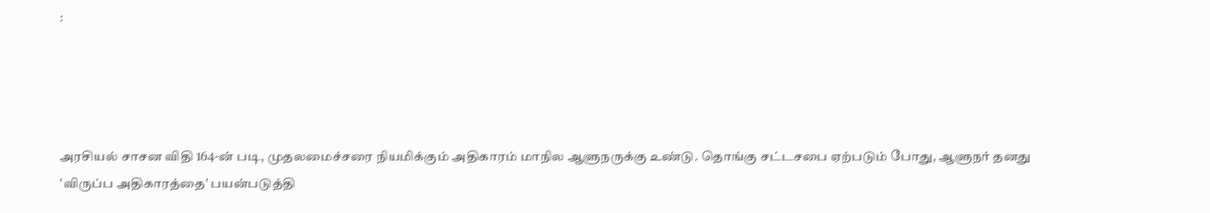:




அரசியல் சாசன விதி 164-ன் படி, முதலமைச்சரை நியமிக்கும் அதிகாரம் மாநில ஆளுநருக்கு உண்டு. தொங்கு சட்டசபை ஏற்படும் போது, ஆளுநர் தனது 'விருப்ப அதிகாரத்தை' பயன்படுத்தி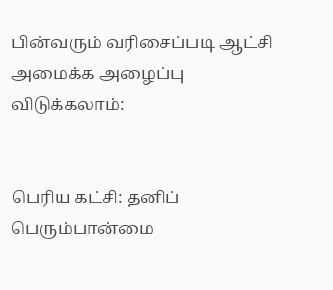பின்வரும் வரிசைப்படி ஆட்சி அமைக்க அழைப்பு விடுக்கலாம்:


பெரிய கட்சி: தனிப் பெரும்பான்மை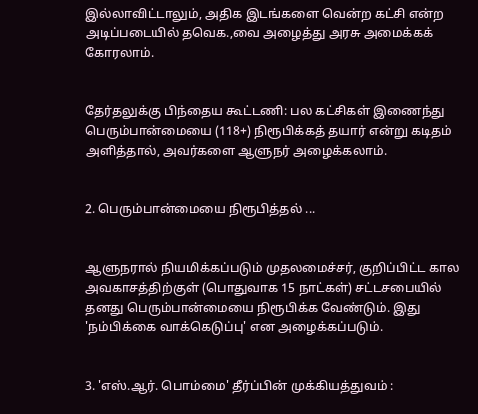இல்லாவிட்டாலும், அதிக இடங்களை வென்ற கட்சி என்ற அடிப்படையில் தவெக.,வை அழைத்து அரசு அமைக்கக் கோரலாம்.


தேர்தலுக்கு பிந்தைய கூட்டணி: பல கட்சிகள் இணைந்து பெரும்பான்மையை (118+) நிரூபிக்கத் தயார் என்று கடிதம் அளித்தால், அவர்களை ஆளுநர் அழைக்கலாம்.


2. பெரும்பான்மையை நிரூபித்தல் ...


ஆளுநரால் நியமிக்கப்படும் முதலமைச்சர், குறிப்பிட்ட கால அவகாசத்திற்குள் (பொதுவாக 15 நாட்கள்) சட்டசபையில் தனது பெரும்பான்மையை நிரூபிக்க வேண்டும். இது 'நம்பிக்கை வாக்கெடுப்பு' என அழைக்கப்படும்.


3. 'எஸ்.ஆர். பொம்மை' தீர்ப்பின் முக்கியத்துவம் :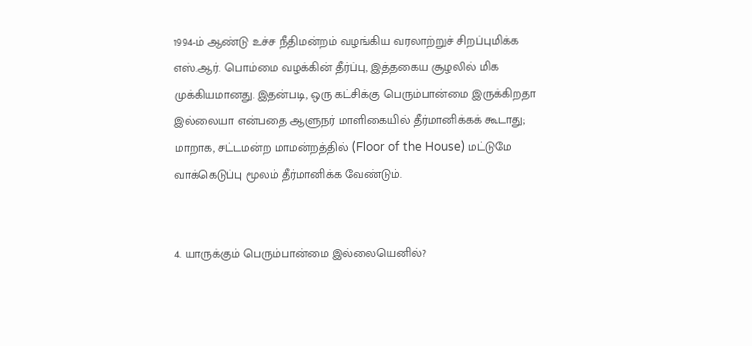1994-ம் ஆண்டு உச்ச நீதிமன்றம் வழங்கிய வரலாற்றுச் சிறப்புமிக்க எஸ்.ஆர். பொம்மை வழக்கின் தீர்ப்பு, இத்தகைய சூழலில் மிக முக்கியமானது. இதன்படி, ஒரு கட்சிக்கு பெரும்பான்மை இருக்கிறதா இல்லையா என்பதை ஆளுநர் மாளிகையில் தீர்மானிக்கக் கூடாது; மாறாக, சட்டமன்ற மாமன்றத்தில் (Floor of the House) மட்டுமே வாக்கெடுப்பு மூலம் தீர்மானிக்க வேண்டும்.


4. யாருக்கும் பெரும்பான்மை இல்லையெனில்?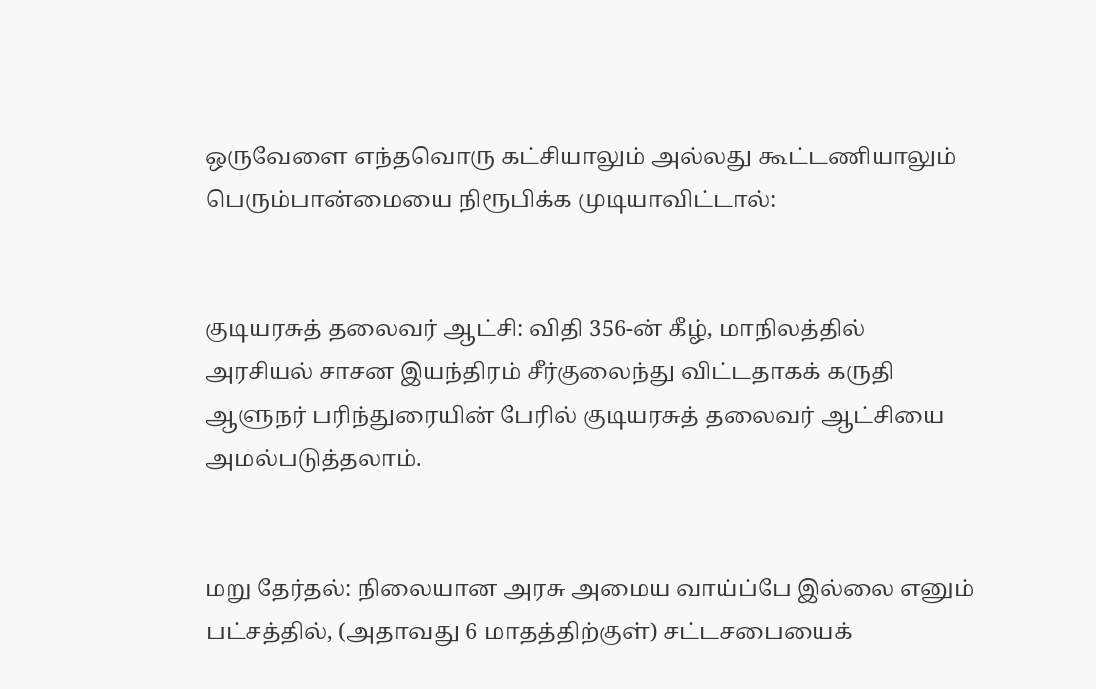ஒருவேளை எந்தவொரு கட்சியாலும் அல்லது கூட்டணியாலும் பெரும்பான்மையை நிரூபிக்க முடியாவிட்டால்:


குடியரசுத் தலைவர் ஆட்சி: விதி 356-ன் கீழ், மாநிலத்தில் அரசியல் சாசன இயந்திரம் சீர்குலைந்து விட்டதாகக் கருதி ஆளுநர் பரிந்துரையின் பேரில் குடியரசுத் தலைவர் ஆட்சியை அமல்படுத்தலாம்.


மறு தேர்தல்: நிலையான அரசு அமைய வாய்ப்பே இல்லை எனும் பட்சத்தில், (அதாவது 6 மாதத்திற்குள்) சட்டசபையைக்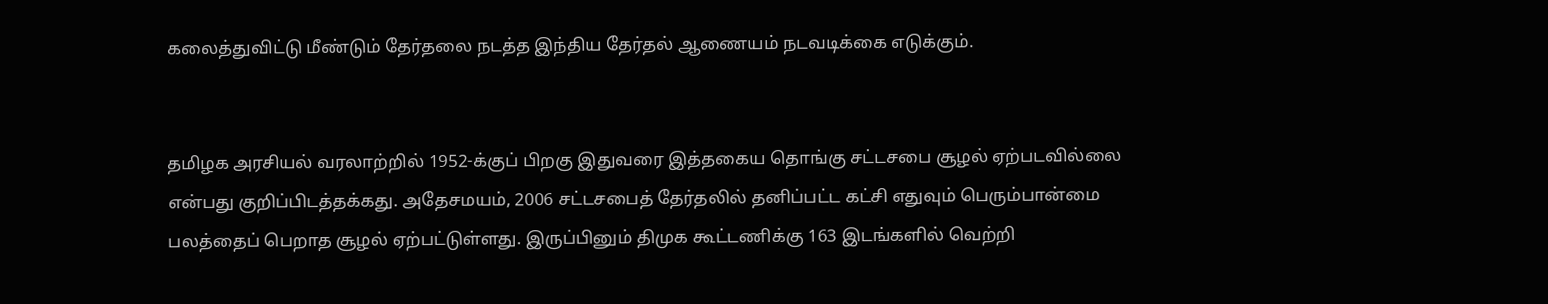கலைத்துவிட்டு மீண்டும் தேர்தலை நடத்த இந்திய தேர்தல் ஆணையம் நடவடிக்கை எடுக்கும்.


தமிழக அரசியல் வரலாற்றில் 1952-க்குப் பிறகு இதுவரை இத்தகைய தொங்கு சட்டசபை சூழல் ஏற்படவில்லை என்பது குறிப்பிடத்தக்கது. அதேசமயம், 2006 சட்டசபைத் தேர்தலில் தனிப்பட்ட கட்சி எதுவும் பெரும்பான்மை பலத்தைப் பெறாத சூழல் ஏற்பட்டுள்ளது. இருப்பினும் திமுக கூட்டணிக்கு 163 இடங்களில் வெற்றி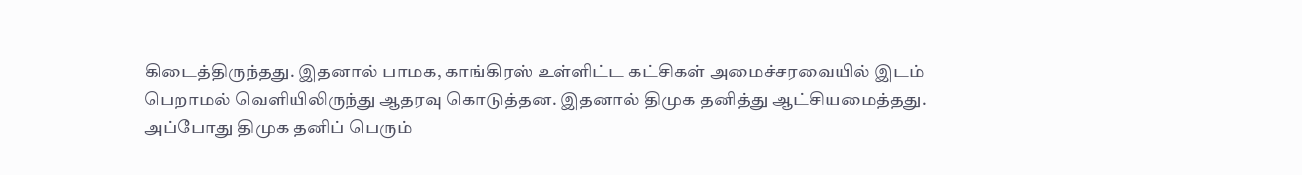கிடைத்திருந்தது. இதனால் பாமக, காங்கிரஸ் உள்ளிட்ட கட்சிகள் அமைச்சரவையில் இடம் பெறாமல் வெளியிலிருந்து ஆதரவு கொடுத்தன. இதனால் திமுக தனித்து ஆட்சியமைத்தது. அப்போது திமுக தனிப் பெரும்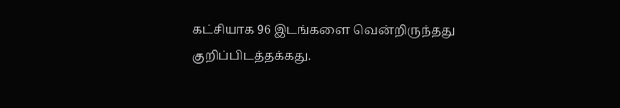கட்சியாக 96 இடங்களை வென்றிருந்தது குறிப்பிடத்தக்கது.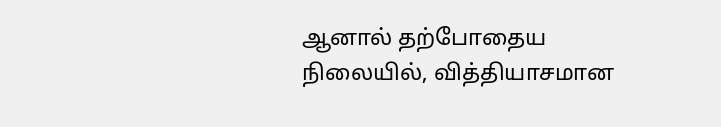ஆனால் தற்போதைய நிலையில், வித்தியாசமான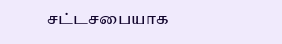சட்டசபையாக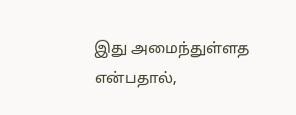இது அமைந்துள்ளத என்பதால்,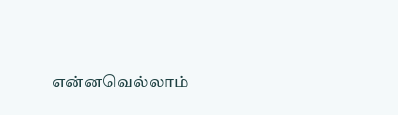என்னவெல்லாம்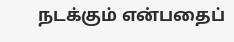நடக்கும் என்பதைப்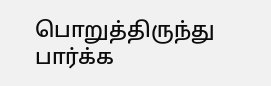பொறுத்திருந்து பார்க்க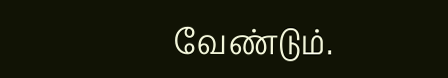வேண்டும்.